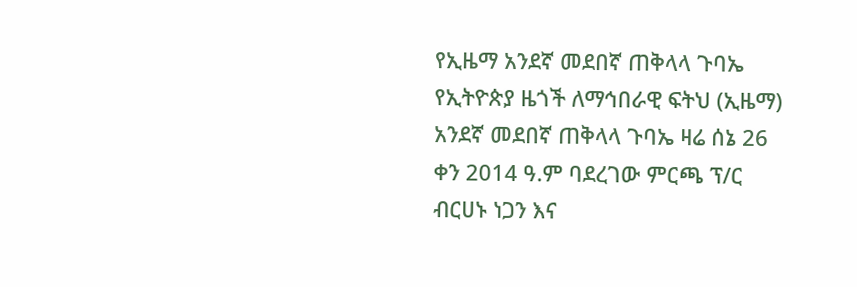የኢዜማ አንደኛ መደበኛ ጠቅላላ ጉባኤ የኢትዮጵያ ዜጎች ለማኅበራዊ ፍትህ (ኢዜማ) አንደኛ መደበኛ ጠቅላላ ጉባኤ ዛሬ ሰኔ 26 ቀን 2014 ዓ.ም ባደረገው ምርጫ ፕ/ር ብርሀኑ ነጋን እና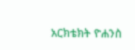አርክቴክት ዮሐንስ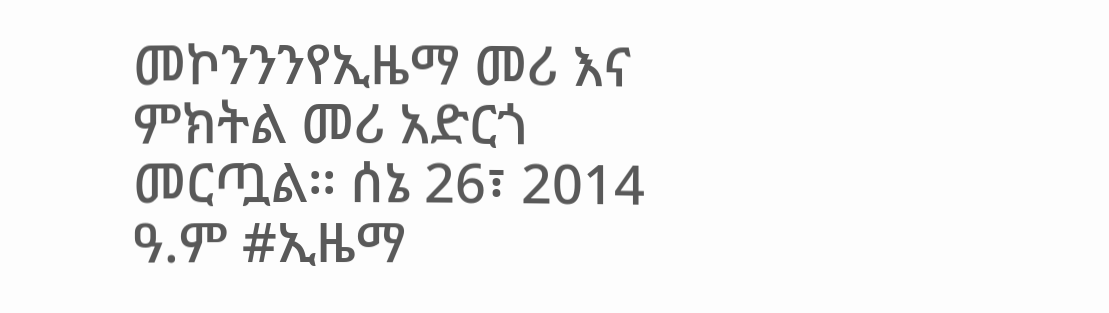መኮንንንየኢዜማ መሪ እና ምክትል መሪ አድርጎ መርጧል፡፡ ሰኔ 26፣ 2014 ዓ.ም #ኢዜማ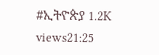#ኢትዮጵያ 1.2K views21:25